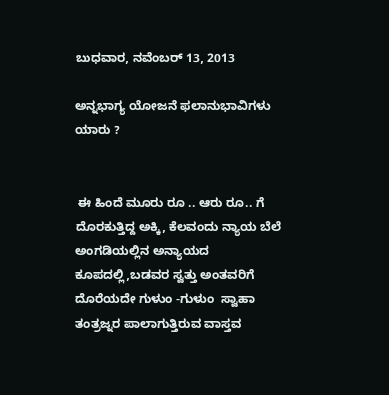ಬುಧವಾರ, ನವೆಂಬರ್ 13, 2013

ಅನ್ನಭಾಗ್ಯ ಯೋಜನೆ ಫಲಾನುಭಾವಿಗಳು ಯಾರು ?


 ಈ ಹಿಂದೆ ಮೂರು ರೂ .. ಆರು ರೂ.. ಗೆ ದೊರಕುತ್ತಿದ್ದ ಅಕ್ಕಿ, ಕೆಲವಂದು ನ್ಯಾಯ ಬೆಲೆ ಅಂಗಡಿಯಲ್ಲಿನ ಅನ್ಯಾಯದ ಕೂಪದಲ್ಲಿ,ಬಡವರ ಸ್ವತ್ತು ಅಂತವರಿಗೆ ದೊರೆಯದೇ ಗುಳುಂ -ಗುಳುಂ  ಸ್ವಾಹಾ ತಂತ್ರಜ್ನರ ಪಾಲಾಗುತ್ತಿರುವ ವಾಸ್ತವ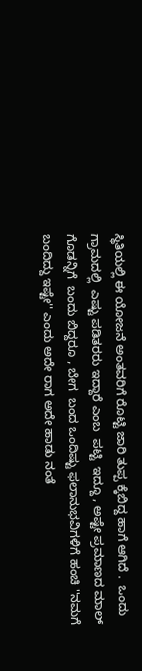ಸ್ಥಿತಿಯಲ್ಲಿ ಈ ಯೋಜನೆ ಅಂತವರಿಗೆ ರೊಟ್ಟಿ ಜಾರಿ ತುಪ್ಪ ಕ್ಕೆಬಿದ್ದ ಹಾಗೆ ಆಗಿದೆ .  ಒಂದು ಗ್ರಾಮದಲ್ಲಿ  ಎಷ್ಟು ಪಡಿತರರು ಇದ್ದಾರೆ ಎಂಬ  ಪಟ್ಟಿ  ಇದ್ದೂ , ಅಷ್ಟೇ ಪ್ರಮಾಣದ ಮಾಲ್  ಗೊಡನ್ನಿಗೆ  ಬಂದು ಬಿದ್ದರೂ , ಬೇಗ  ಬಂದ ಒಂದಿಷ್ಟು ಫಲಾನುಭವಿಗಳಿಗೆ ಹಂಚಿ ''ನಮಗೆ ಬಂದಿದ್ದು ಇಷ್ಟೇ'' ಎಂದು ಅದೇ ರಾಗ ಅದೇ ಹಾಡು ನಂತೆ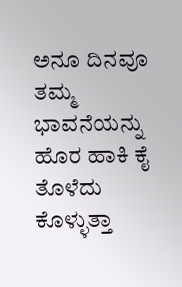ಅನೂ ದಿನವೂ ತಮ್ಮ ಭಾವನೆಯನ್ನು ಹೊರ ಹಾಕಿ ಕೈ ತೊಳೆದು ಕೊಳ್ಳುತ್ತಾ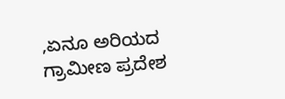,ಏನೂ ಅರಿಯದ  ಗ್ರಾಮೀಣ ಪ್ರದೇಶ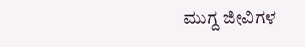ಮುಗ್ದ ಜೀವಿಗಳ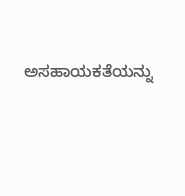ಅಸಹಾಯಕತೆಯನ್ನು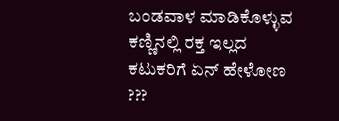ಬಂಡವಾಳ ಮಾಡಿಕೊಳ್ಳುವ ಕಣ್ಣಿನಲ್ಲಿ ರಕ್ತ ಇಲ್ಲದ  ಕಟುಕರಿಗೆ ಏನ್ ಹೇಳೋಣ ???